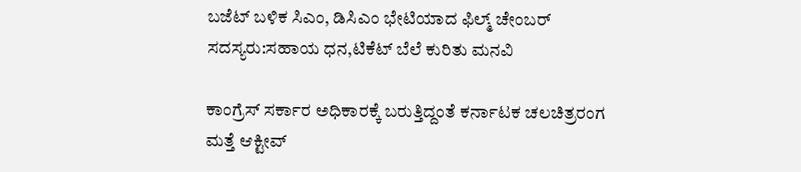ಬಜೆಟ್ ಬಳಿಕ ಸಿಎಂ, ಡಿಸಿಎಂ ಭೇಟಿಯಾದ ಫಿಲ್ಮ್ ಚೇಂಬರ್ ಸದಸ್ಯರು:ಸಹಾಯ ಧನ,ಟಿಕೆಟ್ ಬೆಲೆ ಕುರಿತು ಮನವಿ

ಕಾಂಗ್ರೆಸ್ ಸರ್ಕಾರ ಅಧಿಕಾರಕ್ಕೆ ಬರುತ್ತಿದ್ದಂತೆ ಕರ್ನಾಟಕ ಚಲಚಿತ್ರರಂಗ ಮತ್ತೆ ಆಕ್ಟೀವ್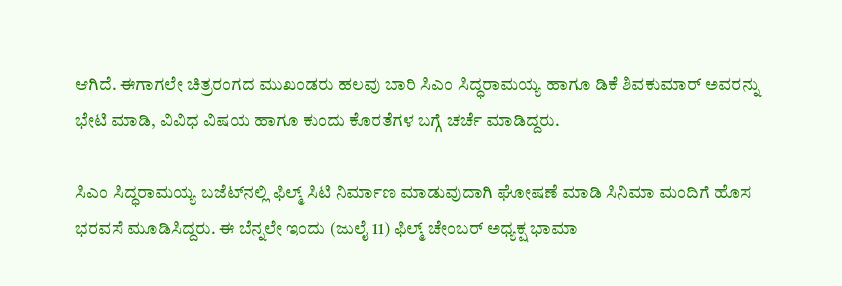ಆಗಿದೆ. ಈಗಾಗಲೇ ಚಿತ್ರರಂಗದ ಮುಖಂಡರು ಹಲವು ಬಾರಿ ಸಿಎಂ ಸಿದ್ಧರಾಮಯ್ಯ ಹಾಗೂ ಡಿಕೆ ಶಿವಕುಮಾರ್ ಅವರನ್ನು ಭೇಟಿ ಮಾಡಿ, ವಿವಿಧ ವಿಷಯ ಹಾಗೂ ಕುಂದು ಕೊರತೆಗಳ ಬಗ್ಗೆ ಚರ್ಚೆ ಮಾಡಿದ್ದರು.

ಸಿಎಂ ಸಿದ್ಧರಾಮಯ್ಯ ಬಜೆಟ್‌ನಲ್ಲಿ ಫಿಲ್ಮ್ ಸಿಟಿ ನಿರ್ಮಾಣ ಮಾಡುವುದಾಗಿ ಘೋಷಣೆ ಮಾಡಿ ಸಿನಿಮಾ ಮಂದಿಗೆ ಹೊಸ ಭರವಸೆ ಮೂಡಿಸಿದ್ದರು. ಈ ಬೆನ್ನಲೇ ಇಂದು (ಜುಲೈ 11) ಫಿಲ್ಮ್ ಚೇಂಬರ್ ಅಧ್ಯಕ್ಷ ಭಾಮಾ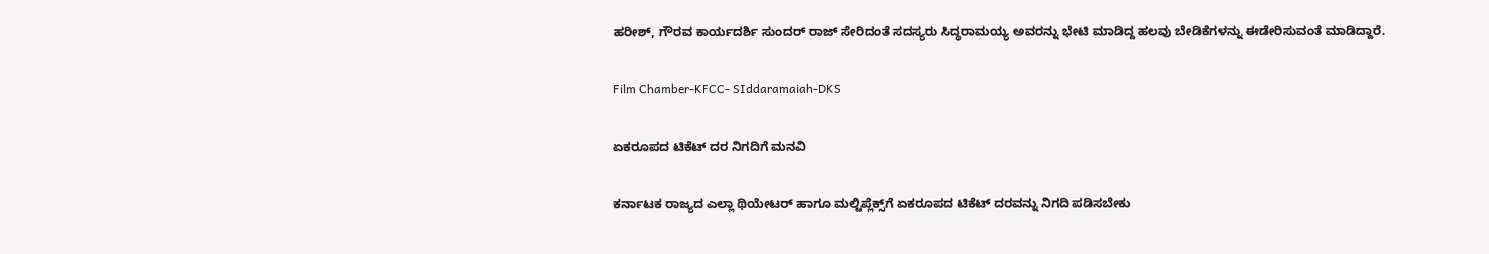ಹರೀಶ್, ಗೌರವ ಕಾರ್ಯದರ್ಶಿ ಸುಂದರ್ ರಾಜ್ ಸೇರಿದಂತೆ ಸದಸ್ಯರು ಸಿದ್ಧರಾಮಯ್ಯ ಅವರನ್ನು ಭೇಟಿ ಮಾಡಿದ್ದ ಹಲವು ಬೇಡಿಕೆಗಳನ್ನು ಈಡೇರಿಸುವಂತೆ ಮಾಡಿದ್ದಾರೆ.

Film Chamber-KFCC- SIddaramaiah-DKS

ಏಕರೂಪದ ಟಿಕೆಟ್ ದರ ನಿಗದಿಗೆ ಮನವಿ

ಕರ್ನಾಟಕ ರಾಜ್ಯದ ಎಲ್ಲಾ ಥಿಯೇಟರ್ ಹಾಗೂ ಮಲ್ಟಿಪ್ಲೆಕ್ಸ್‌ಗೆ ಏಕರೂಪದ ಟಿಕೆಟ್ ದರವನ್ನು ನಿಗದಿ ಪಡಿಸಬೇಕು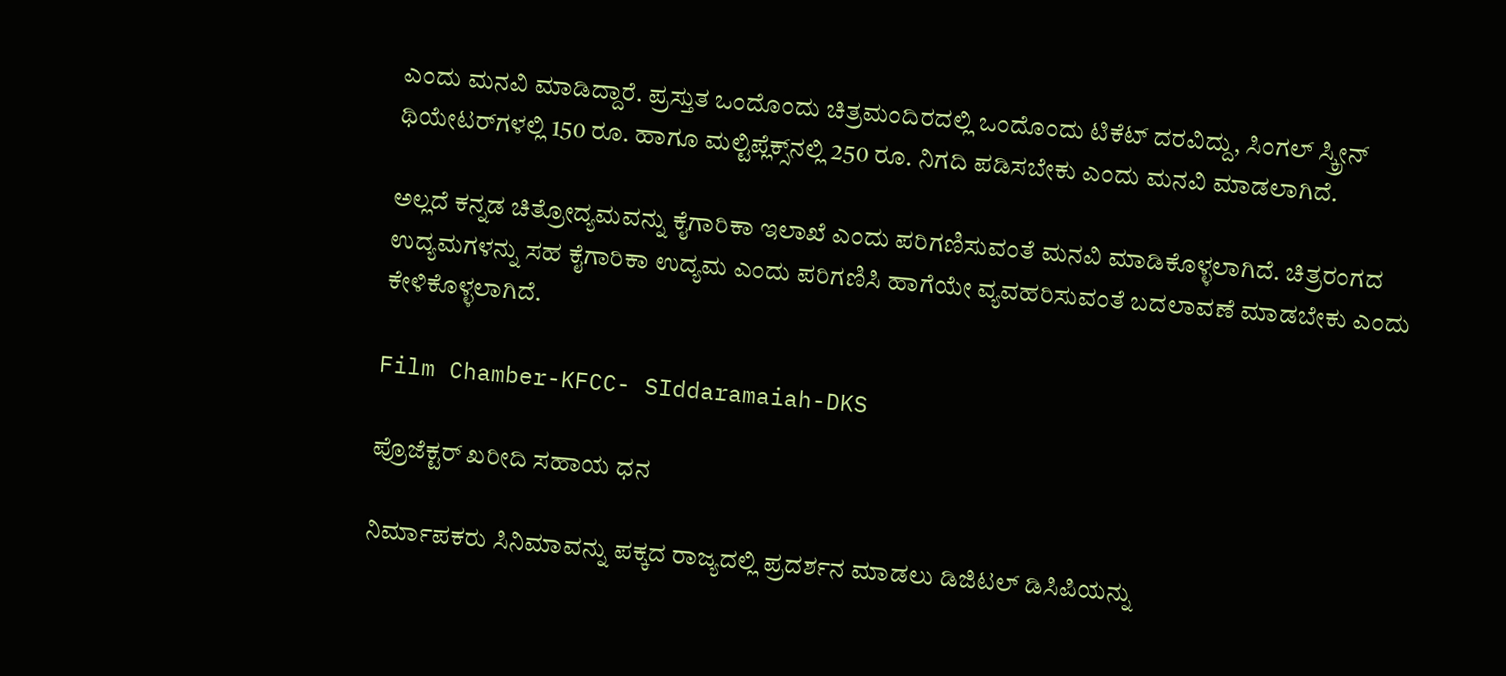ಎಂದು ಮನವಿ ಮಾಡಿದ್ದಾರೆ. ಪ್ರಸ್ತುತ ಒಂದೊಂದು ಚಿತ್ರಮಂದಿರದಲ್ಲಿ ಒಂದೊಂದು ಟಿಕೆಟ್ ದರವಿದ್ದು, ಸಿಂಗಲ್ ಸ್ಕ್ರೀನ್‌ ಥಿಯೇಟರ್‌ಗಳಲ್ಲಿ 150 ರೂ. ಹಾಗೂ ಮಲ್ಟಿಪ್ಲೆಕ್ಸ್‌ನಲ್ಲಿ 250 ರೂ. ನಿಗದಿ ಪಡಿಸಬೇಕು ಎಂದು ಮನವಿ ಮಾಡಲಾಗಿದೆ.

ಅಲ್ಲದೆ ಕನ್ನಡ ಚಿತ್ರೋದ್ಯಮವನ್ನು ಕೈಗಾರಿಕಾ ಇಲಾಖೆ ಎಂದು ಪರಿಗಣಿಸುವಂತೆ ಮನವಿ ಮಾಡಿಕೊಳ್ಳಲಾಗಿದೆ. ಚಿತ್ರರಂಗದ ಉದ್ಯಮಗಳನ್ನು ಸಹ ಕೈಗಾರಿಕಾ ಉದ್ಯಮ ಎಂದು ಪರಿಗಣಿಸಿ ಹಾಗೆಯೇ ವ್ಯವಹರಿಸುವಂತೆ ಬದಲಾವಣೆ ಮಾಡಬೇಕು ಎಂದು ಕೇಳಿಕೊಳ್ಳಲಾಗಿದೆ.

Film Chamber-KFCC- SIddaramaiah-DKS

ಪ್ರೊಜೆಕ್ಟರ್ ಖರೀದಿ ಸಹಾಯ ಧನ

ನಿರ್ಮಾಪಕರು ಸಿನಿಮಾವನ್ನು ಪಕ್ಕದ ರಾಜ್ಯದಲ್ಲಿ ಪ್ರದರ್ಶನ ಮಾಡಲು ಡಿಜಿಟಲ್ ಡಿಸಿಪಿಯನ್ನು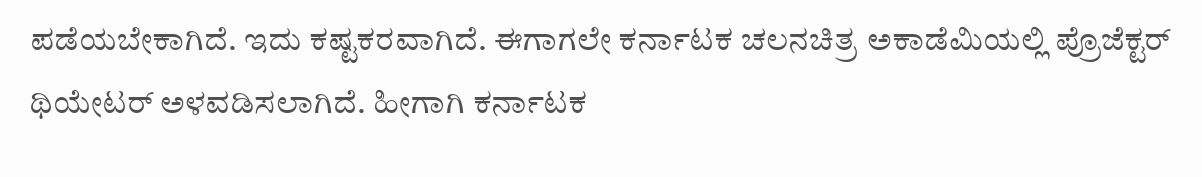ಪಡೆಯಬೇಕಾಗಿದೆ. ಇದು ಕಷ್ಟಕರವಾಗಿದೆ. ಈಗಾಗಲೇ ಕರ್ನಾಟಕ ಚಲನಚಿತ್ರ ಅಕಾಡೆಮಿಯಲ್ಲಿ ಪ್ರೊಜೆಕ್ಟರ್ ಥಿಯೇಟರ್ ಅಳವಡಿಸಲಾಗಿದೆ. ಹೀಗಾಗಿ ಕರ್ನಾಟಕ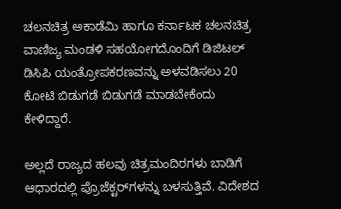ಚಲನಚಿತ್ರ ಅಕಾಡೆಮಿ ಹಾಗೂ ಕರ್ನಾಟಕ ಚಲನಚಿತ್ರ ವಾಣಿಜ್ಯ ಮಂಡಳಿ ಸಹಯೋಗದೊಂದಿಗೆ ಡಿಜಿಟಲ್ ಡಿಸಿಪಿ ಯಂತ್ರೋಪಕರಣವನ್ನು ಅಳವಡಿಸಲು 20 ಕೋಟಿ ಬಿಡುಗಡೆ ಬಿಡುಗಡೆ ಮಾಡಬೇಕೆಂದು ಕೇಳಿದ್ದಾರೆ.

ಅಲ್ಲದೆ ರಾಜ್ಯದ ಹಲವು ಚಿತ್ರಮಂದಿರಗಳು ಬಾಡಿಗೆ ಆಧಾರದಲ್ಲಿ ಪ್ರೊಜೆಕ್ಟರ್‌ಗಳನ್ನು ಬಳಸುತ್ತಿವೆ. ವಿದೇಶದ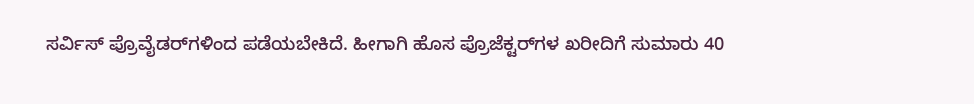ಸರ್ವಿಸ್ ಪ್ರೊವೈಡರ್‌ಗಳಿಂದ ಪಡೆಯಬೇಕಿದೆ. ಹೀಗಾಗಿ ಹೊಸ ಪ್ರೊಜೆಕ್ಟರ್‌ಗಳ ಖರೀದಿಗೆ ಸುಮಾರು 40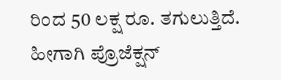ರಿಂದ 50 ಲಕ್ಷ ರೂ. ತಗುಲುತ್ತಿದೆ. ಹೀಗಾಗಿ ಪ್ರೊಜೆಕ್ಷನ್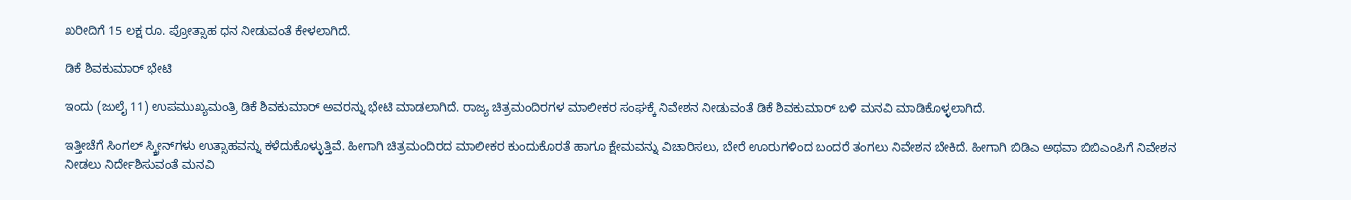ಖರೀದಿಗೆ 15 ಲಕ್ಷ ರೂ. ಪ್ರೋತ್ಸಾಹ ಧನ ನೀಡುವಂತೆ ಕೇಳಲಾಗಿದೆ.

ಡಿಕೆ ಶಿವಕುಮಾರ್ ಭೇಟಿ

ಇಂದು (ಜುಲೈ 11) ಉಪಮುಖ್ಯಮಂತ್ರಿ ಡಿಕೆ ಶಿವಕುಮಾರ್ ಅವರನ್ನು ಭೇಟಿ ಮಾಡಲಾಗಿದೆ. ರಾಜ್ಯ ಚಿತ್ರಮಂದಿರಗಳ ಮಾಲೀಕರ ಸಂಘಕ್ಕೆ ನಿವೇಶನ ನೀಡುವಂತೆ ಡಿಕೆ ಶಿವಕುಮಾರ್ ಬಳಿ ಮನವಿ ಮಾಡಿಕೊಳ್ಳಲಾಗಿದೆ.

ಇತ್ತೀಚೆಗೆ ಸಿಂಗಲ್ ಸ್ಕ್ರೀನ್‌ಗಳು ಉತ್ಸಾಹವನ್ನು ಕಳೆದುಕೊಳ್ಳುತ್ತಿವೆ. ಹೀಗಾಗಿ ಚಿತ್ರಮಂದಿರದ ಮಾಲೀಕರ ಕುಂದುಕೊರತೆ ಹಾಗೂ ಕ್ಷೇಮವನ್ನು ವಿಚಾರಿಸಲು, ಬೇರೆ ಊರುಗಳಿಂದ ಬಂದರೆ ತಂಗಲು ನಿವೇಶನ ಬೇಕಿದೆ. ಹೀಗಾಗಿ ಬಿಡಿಎ ಅಥವಾ ಬಿಬಿಎಂಪಿಗೆ ನಿವೇಶನ ನೀಡಲು ನಿರ್ದೇಶಿಸುವಂತೆ ಮನವಿ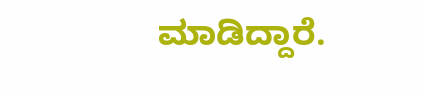ಮಾಡಿದ್ದಾರೆ.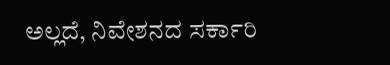ಅಲ್ಲದೆ, ನಿವೇಶನದ ಸರ್ಕಾರಿ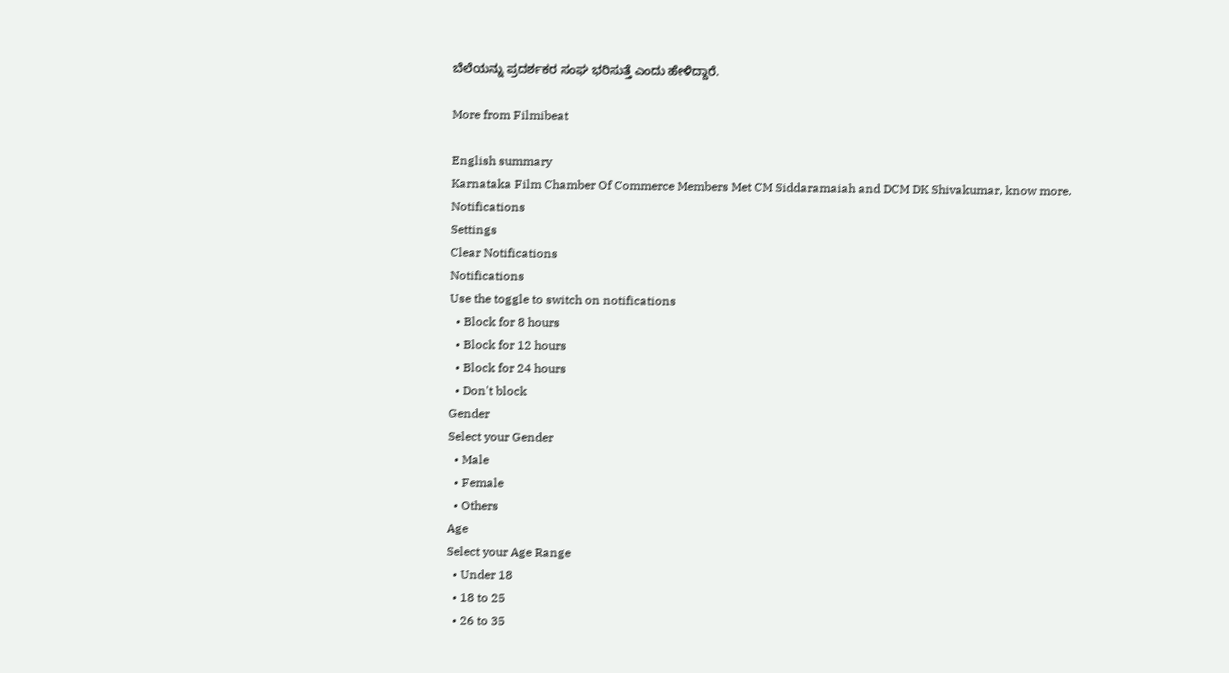ಬೆಲೆಯನ್ನು ಪ್ರದರ್ಶಕರ ಸಂಘ ಭರಿಸುತ್ತೆ ಎಂದು ಹೇಳಿದ್ದಾರೆ.

More from Filmibeat

English summary
Karnataka Film Chamber Of Commerce Members Met CM Siddaramaiah and DCM DK Shivakumar, know more.
Notifications
Settings
Clear Notifications
Notifications
Use the toggle to switch on notifications
  • Block for 8 hours
  • Block for 12 hours
  • Block for 24 hours
  • Don't block
Gender
Select your Gender
  • Male
  • Female
  • Others
Age
Select your Age Range
  • Under 18
  • 18 to 25
  • 26 to 35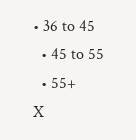• 36 to 45
  • 45 to 55
  • 55+
X